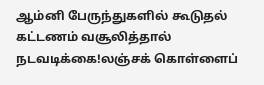ஆம்னி பேருந்துகளில் கூடுதல் கட்டணம் வசூலித்தால் நடவடிக்கை!லஞ்சக் கொள்ளைப்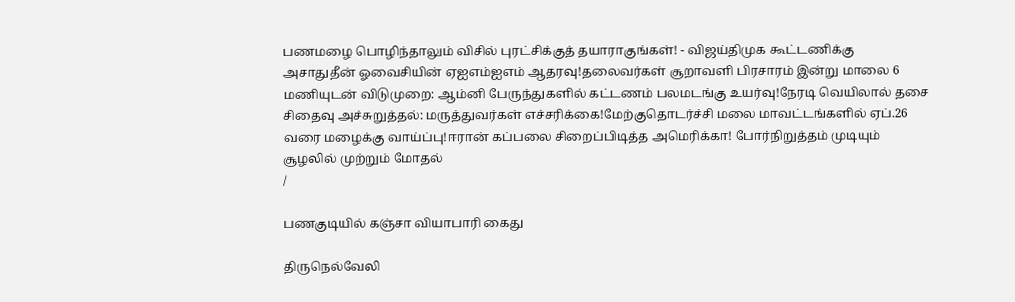பணமழை பொழிந்தாலும் விசில் புரட்சிக்குத் தயாராகுங்கள்! - விஜய்திமுக கூட்டணிக்கு அசாதுதீன் ஓவைசியின் ஏஐஎம்ஐஎம் ஆதரவு!தலைவர்கள் சூறாவளி பிரசாரம் இன்று மாலை 6 மணியுடன் விடுமுறை: ஆம்னி பேருந்துகளில் கட்டணம் பலமடங்கு உயர்வு!நேரடி வெயிலால் தசை சிதைவு அச்சுறுத்தல்: மருத்துவர்கள் எச்சரிக்கை!மேற்குதொடர்ச்சி மலை மாவட்டங்களில் ஏப்.26 வரை மழைக்கு வாய்ப்பு!ஈரான் கப்பலை சிறைப்பிடித்த அமெரிக்கா! போர்நிறுத்தம் முடியும் சூழலில் முற்றும் மோதல்
/

பணகுடியில் கஞ்சா வியாபாரி கைது

திருநெல்வேலி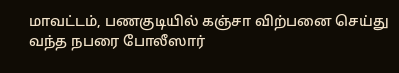மாவட்டம், பணகுடியில் கஞ்சா விற்பனை செய்து வந்த நபரை போலீஸார்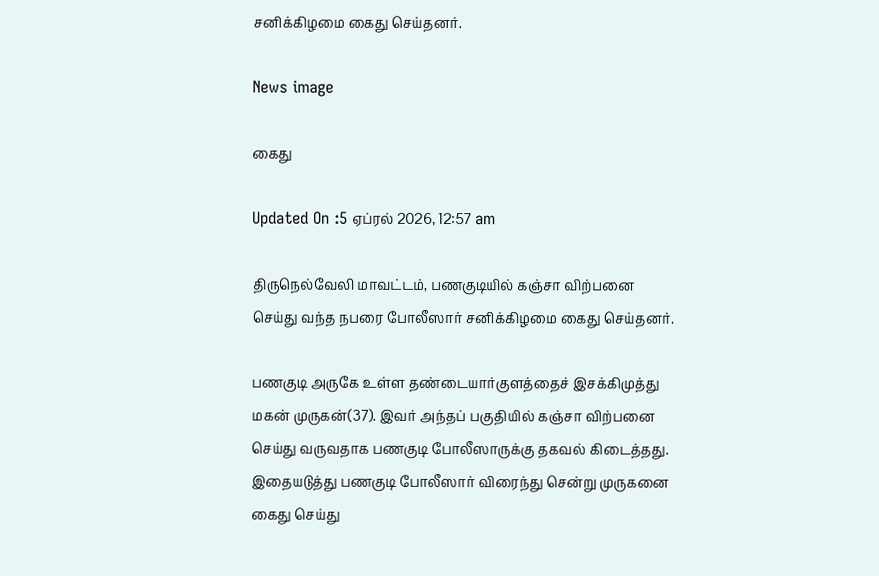சனிக்கிழமை கைது செய்தனர்.

News image

கைது

Updated On :5 ஏப்ரல் 2026, 12:57 am

திருநெல்வேலி மாவட்டம், பணகுடியில் கஞ்சா விற்பனை செய்து வந்த நபரை போலீஸார் சனிக்கிழமை கைது செய்தனர்.

பணகுடி அருகே உள்ள தண்டையார்குளத்தைச் இசக்கிமுத்து மகன் முருகன்(37). இவர் அந்தப் பகுதியில் கஞ்சா விற்பனை செய்து வருவதாக பணகுடி போலீஸாருக்கு தகவல் கிடைத்தது. இதையடுத்து பணகுடி போலீஸார் விரைந்து சென்று முருகனை கைது செய்து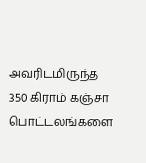அவரிடமிருந்த 350 கிராம் கஞ்சா பொட்டலங்களை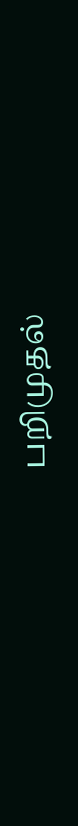பறிமுதல்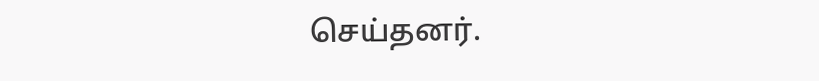செய்தனர்.